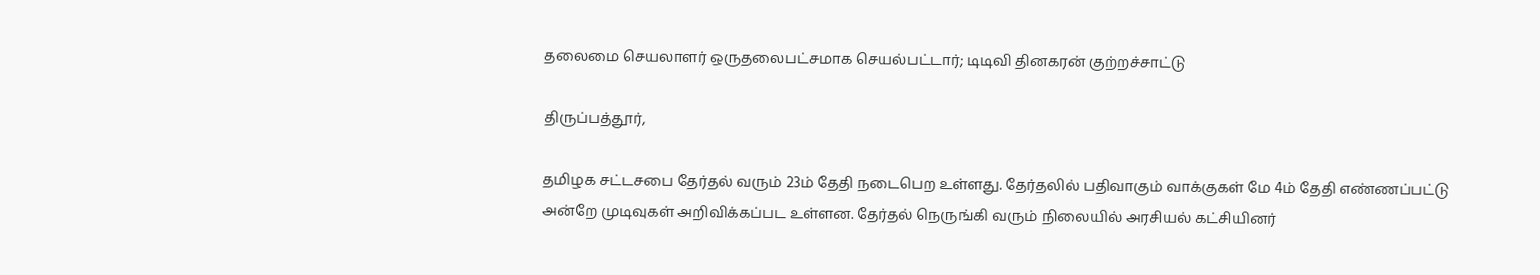தலைமை செயலாளர் ஒருதலைபட்சமாக செயல்பட்டார்; டிடிவி தினகரன் குற்றச்சாட்டு

திருப்பத்தூர்,

தமிழக சட்டசபை தேர்தல் வரும் 23ம் தேதி நடைபெற உள்ளது. தேர்தலில் பதிவாகும் வாக்குகள் மே 4ம் தேதி எண்ணப்பட்டு அன்றே முடிவுகள் அறிவிக்கப்பட உள்ளன. தேர்தல் நெருங்கி வரும் நிலையில் அரசியல் கட்சியினர்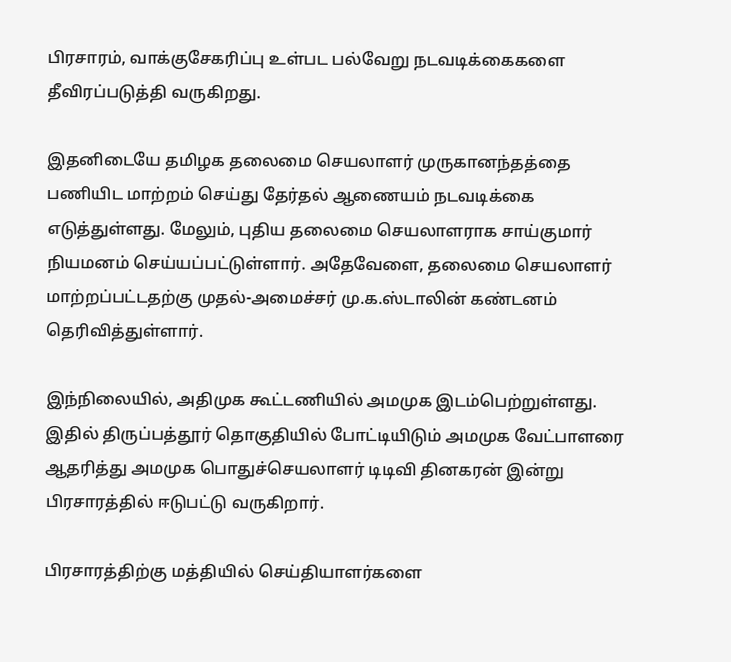பிரசாரம், வாக்குசேகரிப்பு உள்பட பல்வேறு நடவடிக்கைகளை தீவிரப்படுத்தி வருகிறது.

இதனிடையே தமிழக தலைமை செயலாளர் முருகானந்தத்தை பணியிட மாற்றம் செய்து தேர்தல் ஆணையம் நடவடிக்கை எடுத்துள்ளது. மேலும், புதிய தலைமை செயலாளராக சாய்குமார் நியமனம் செய்யப்பட்டுள்ளார். அதேவேளை, தலைமை செயலாளர் மாற்றப்பட்டதற்கு முதல்-அமைச்சர் மு.க.ஸ்டாலின் கண்டனம் தெரிவித்துள்ளார்.

இந்நிலையில், அதிமுக கூட்டணியில் அமமுக இடம்பெற்றுள்ளது. இதில் திருப்பத்தூர் தொகுதியில் போட்டியிடும் அமமுக வேட்பாளரை ஆதரித்து அமமுக பொதுச்செயலாளர் டிடிவி தினகரன் இன்று பிரசாரத்தில் ஈடுபட்டு வருகிறார்.

பிரசாரத்திற்கு மத்தியில் செய்தியாளர்களை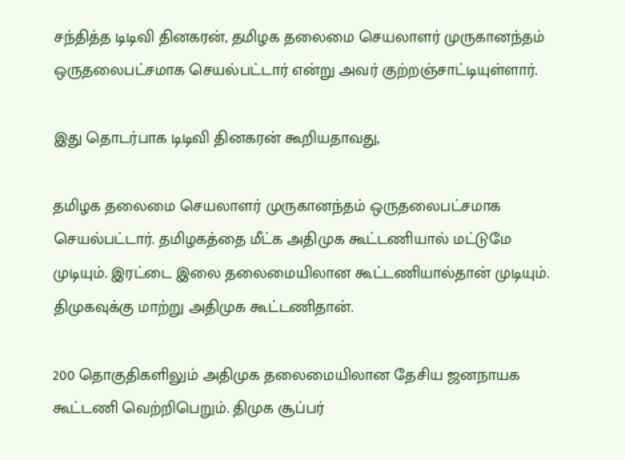சந்தித்த டிடிவி தினகரன், தமிழக தலைமை செயலாளர் முருகானந்தம் ஒருதலைபட்சமாக செயல்பட்டார் என்று அவர் குற்றஞ்சாட்டியுள்ளார்.

இது தொடர்பாக டிடிவி தினகரன் கூறியதாவது,

தமிழக தலைமை செயலாளர் முருகானந்தம் ஒருதலைபட்சமாக செயல்பட்டார். தமிழகத்தை மீட்க அதிமுக கூட்டணியால் மட்டுமே முடியும். இரட்டை இலை தலைமையிலான கூட்டணியால்தான் முடியும். திமுகவுக்கு மாற்று அதிமுக கூட்டணிதான்.

200 தொகுதிகளிலும் அதிமுக தலைமையிலான தேசிய ஜனநாயக கூட்டணி வெற்றிபெறும். திமுக சூப்பர்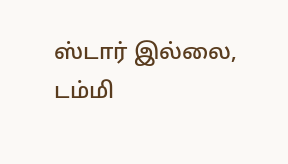ஸ்டார் இல்லை, டம்மி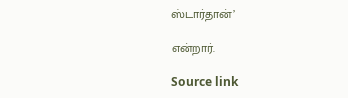ஸ்டார்தான்’

என்றார்.

Source link